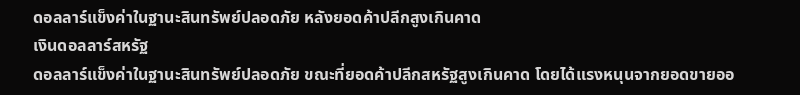ดอลลาร์แข็งค่าในฐานะสินทรัพย์ปลอดภัย หลังยอดค้าปลีกสูงเกินคาด
เงินดอลลาร์สหรัฐ
ดอลลาร์แข็งค่าในฐานะสินทรัพย์ปลอดภัย ขณะที่ยอดค้าปลีกสหรัฐสูงเกินคาด โดยได้แรงหนุนจากยอดขายออ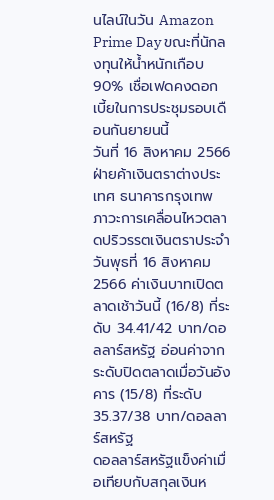นไลน์ในวัน Amazon Prime Day ขณะที่นักลงทุนให้น้ำหนักเกือบ 90% เชื่อเฟดคงดอกเบี้ยในการประชุมรอบเดือนกันยายนนี้
วันที่ 16 สิงหาคม 2566 ฝ่ายค้าเงินตราต่างประเทศ ธนาคารกรุงเทพ ภาวะการเคลื่อนไหวตลาดปริวรรตเงินตราประจำวันพุธที่ 16 สิงหาคม 2566 ค่าเงินบาทเปิดตลาดเช้าวันนี้ (16/8) ที่ระดับ 34.41/42 บาท/ดอลลาร์สหรัฐ อ่อนค่าจากระดับปิดตลาดเมื่อวันอังคาร (15/8) ที่ระดับ 35.37/38 บาท/ดอลลาร์สหรัฐ
ดอลลาร์สหรัฐแข็งค่าเมื่อเทียบกับสกุลเงินห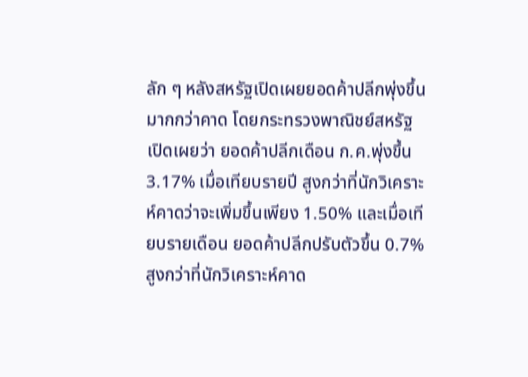ลัก ๆ หลังสหรัฐเปิดเผยยอดค้าปลีกพุ่งขึ้นมากกว่าคาด โดยกระทรวงพาณิชย์สหรัฐเปิดเผยว่า ยอดค้าปลีกเดือน ก.ค.พุ่งขึ้น 3.17% เมื่อเทียบรายปี สูงกว่าที่นักวิเคราะห์คาดว่าจะเพิ่มขึ้นเพียง 1.50% และเมื่อเทียบรายเดือน ยอดค้าปลีกปรับตัวขึ้น 0.7% สูงกว่าที่นักวิเคราะห์คาด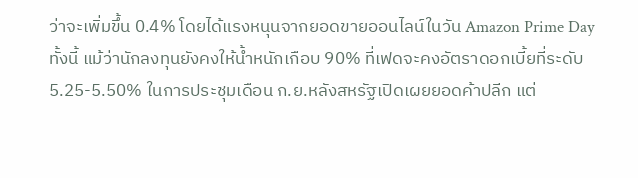ว่าจะเพิ่มขึ้น 0.4% โดยได้แรงหนุนจากยอดขายออนไลน์ในวัน Amazon Prime Day
ทั้งนี้ แม้ว่านักลงทุนยังคงให้น้ำหนักเกือบ 90% ที่เฟดจะคงอัตราดอกเบี้ยที่ระดับ 5.25-5.50% ในการประชุมเดือน ก.ย.หลังสหรัฐเปิดเผยยอดค้าปลีก แต่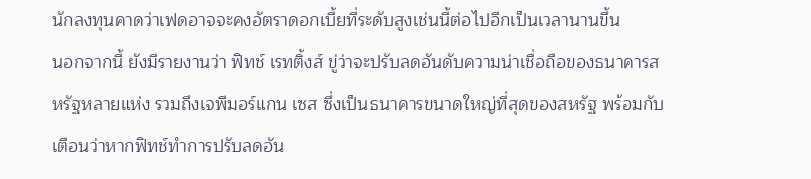นักลงทุนคาดว่าเฟดอาจจะคงอัตราดอกเบี้ยที่ระดับสูงเช่นนี้ต่อไปอีกเป็นเวลานานขึ้น
นอกจากนี้ ยังมีรายงานว่า ฟิทช์ เรทติ้งส์ ขู่ว่าจะปรับลดอันดับความน่าเชื่อถือของธนาคารสหรัฐหลายแห่ง รวมถึงเจพีมอร์แกน เซส ซึ่งเป็นธนาคารขนาดใหญ่ที่สุดของสหรัฐ พร้อมกับเตือนว่าหากฟิทช์ทำการปรับลดอัน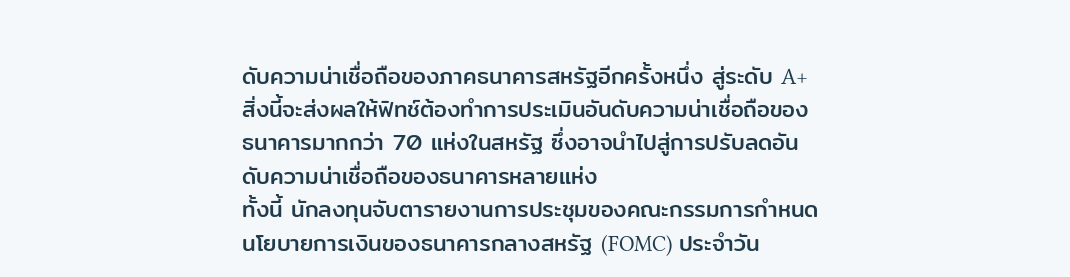ดับความน่าเชื่อถือของภาคธนาคารสหรัฐอีกครั้งหนึ่ง สู่ระดับ A+ สิ่งนี้จะส่งผลให้ฟิทช์ต้องทำการประเมินอันดับความน่าเชื่อถือของธนาคารมากกว่า 70 แห่งในสหรัฐ ซึ่งอาจนำไปสู่การปรับลดอันดับความน่าเชื่อถือของธนาคารหลายแห่ง
ทั้งนี้ นักลงทุนจับตารายงานการประชุมของคณะกรรมการกำหนดนโยบายการเงินของธนาคารกลางสหรัฐ (FOMC) ประจำวัน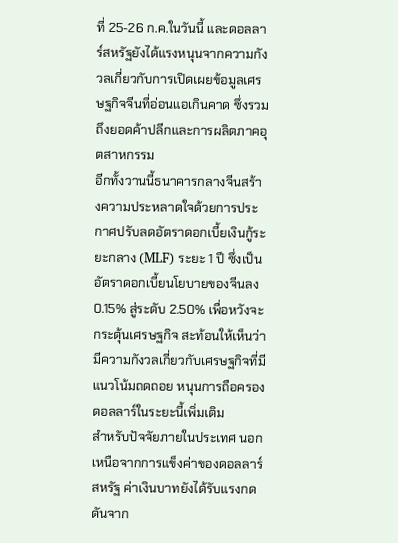ที่ 25-26 ก.ค.ในวันนี้ และดอลลาร์สหรัฐยังได้แรงหนุนจากความกังวลเกี่ยวกับการเปิดเผยข้อมูลเศรษฐกิจจีนที่อ่อนแอเกินคาด ซึ่งรวมถึงยอดค้าปลีกและการผลิตภาคอุตสาหกรรม
อีกทั้งวานนี้ธนาคารกลางจีนสร้างความประหลาดใจด้วยการประกาศปรับลดอัตราดอกเบี้ยเงินกู้ระยะกลาง (MLF) ระยะ 1 ปี ซึ่งเป็นอัตราดอกเบี้ยนโยบายของจีนลง 0.15% สู่ระดับ 2.50% เพื่อหวังจะกระตุ้นเศรษฐกิจ สะท้อนให้เห็นว่ามีความกังวลเกี่ยวกับเศรษฐกิจที่มีแนวโน้มถดถอย หนุนการถือครองดอลลาร์ในระยะนี้เพิ่มเติม
สำหรับปัจจัยภายในประเทศ นอกเหนือจากการแข็งค่าของดอลลาร์สหรัฐ ค่าเงินบาทยังได้รับแรงกดดันจาก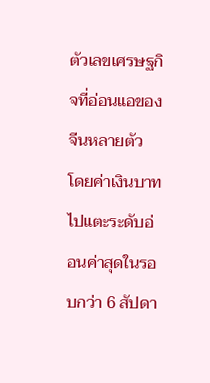ตัวเลขเศรษฐกิจที่อ่อนแอของจีนหลายตัว โดยค่าเงินบาทไปแตะระดับอ่อนค่าสุดในรอบกว่า 6 สัปดา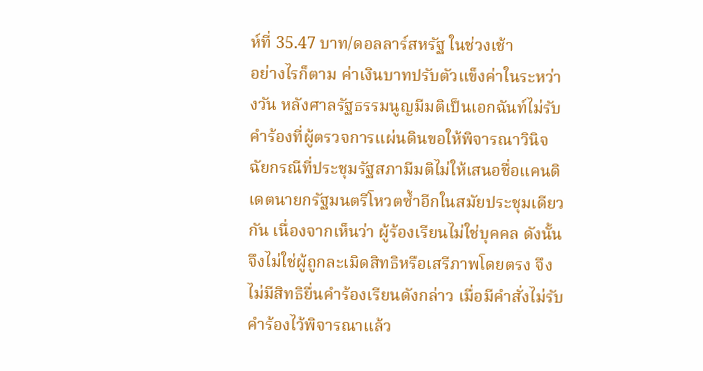ห์ที่ 35.47 บาท/ดอลลาร์สหรัฐ ในช่วงเช้า
อย่างไรก็ตาม ค่าเงินบาทปรับตัวแข็งค่าในระหว่างวัน หลังศาลรัฐธรรมนูญมีมติเป็นเอกฉันท์ไม่รับคำร้องที่ผู้ตรวจการแผ่นดินขอให้พิจารณาวินิจฉัยกรณีที่ประชุมรัฐสภามีมติไม่ให้เสนอชื่อแคนดิเดตนายกรัฐมนตรีโหวตซ้ำอีกในสมัยประชุมเดียวกัน เนื่องจากเห็นว่า ผู้ร้องเรียนไม่ใช่บุคคล ดังนั้น จึงไม่ใช่ผู้ถูกละเมิดสิทธิหรือเสรีภาพโดยตรง จึงไม่มีสิทธิยื่นคำร้องเรียนดังกล่าว เมื่อมีคำสั่งไม่รับคำร้องไว้พิจารณาแล้ว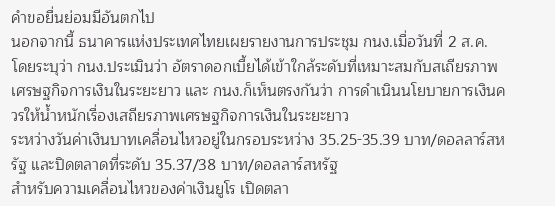คำขอยื่นย่อมมีอันตกไป
นอกจากนี้ ธนาคารแห่งประเทศไทยเผยรายงานการประชุม กนง.เมื่อวันที่ 2 ส.ค. โดยระบุว่า กนง.ประเมินว่า อัตราดอกเบี้ยได้เข้าใกล้ระดับที่เหมาะสมกับสเถียรภาพเศรษฐกิจการเงินในระยะยาว และ กนง.ก็เห็นตรงกันว่า การดำเนินนโยบายการเงินควรให้น้ำหนักเรื่องเสถียรภาพเศรษฐกิจการเงินในระยะยาว
ระหว่างวันค่าเงินบาทเคลื่อนไหวอยู่ในกรอบระหว่าง 35.25-35.39 บาท/ดอลลาร์สหรัฐ และปิดตลาดที่ระดับ 35.37/38 บาท/ดอลลาร์สหรัฐ
สำหรับความเคลื่อนไหวของค่าเงินยูโร เปิดตลา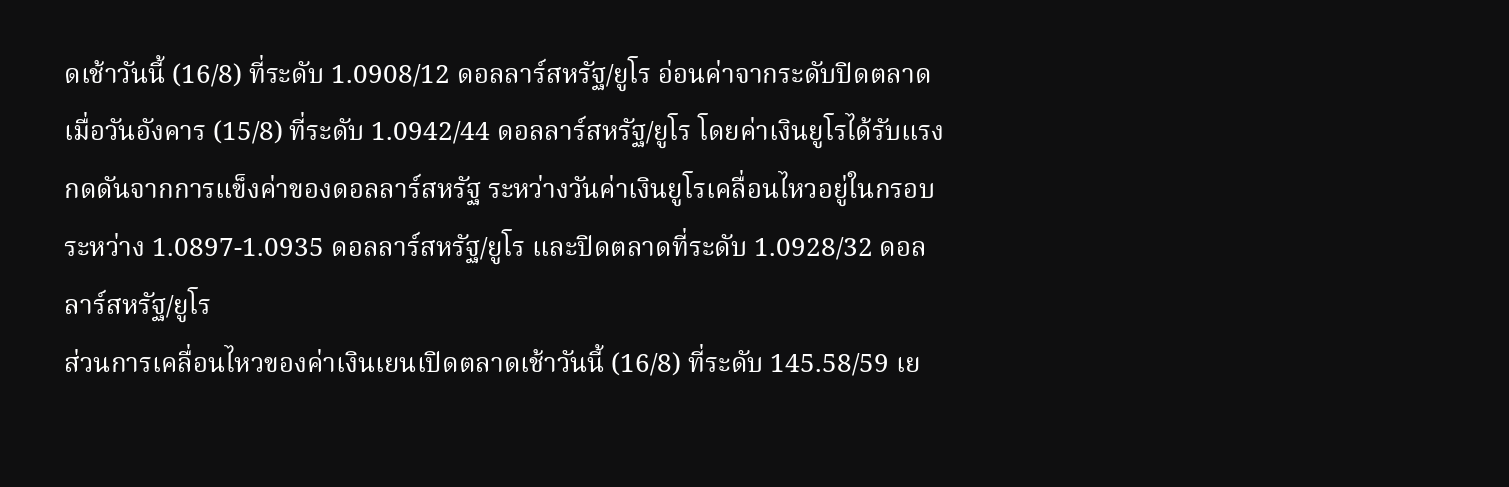ดเช้าวันนี้ (16/8) ที่ระดับ 1.0908/12 ดอลลาร์สหรัฐ/ยูโร อ่อนค่าจากระดับปิดตลาดเมื่อวันอังคาร (15/8) ที่ระดับ 1.0942/44 ดอลลาร์สหรัฐ/ยูโร โดยค่าเงินยูโรได้รับแรงกดดันจากการแข็งค่าของดอลลาร์สหรัฐ ระหว่างวันค่าเงินยูโรเคลื่อนไหวอยู่ในกรอบระหว่าง 1.0897-1.0935 ดอลลาร์สหรัฐ/ยูโร และปิดตลาดที่ระดับ 1.0928/32 ดอลลาร์สหรัฐ/ยูโร
ส่วนการเคลื่อนไหวของค่าเงินเยนเปิดตลาดเช้าวันนี้ (16/8) ที่ระดับ 145.58/59 เย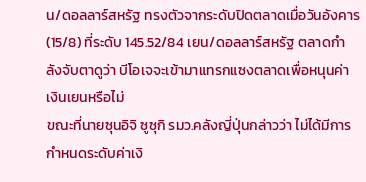น/ดอลลาร์สหรัฐ ทรงตัวจากระดับปิดตลาดเมื่อวันอังคาร (15/8) ที่ระดับ 145.52/84 เยน/ดอลลาร์สหรัฐ ตลาดกำลังจับตาดูว่า บีโอเจจะเข้ามาแทรกแซงตลาดเพื่อหนุนค่าเงินเยนหรือไม่
ขณะที่นายซุนอิจิ ซูซุกิ รมว.คลังญี่ปุ่นกล่าวว่า ไม่ได้มีการกำหนดระดับค่าเงิ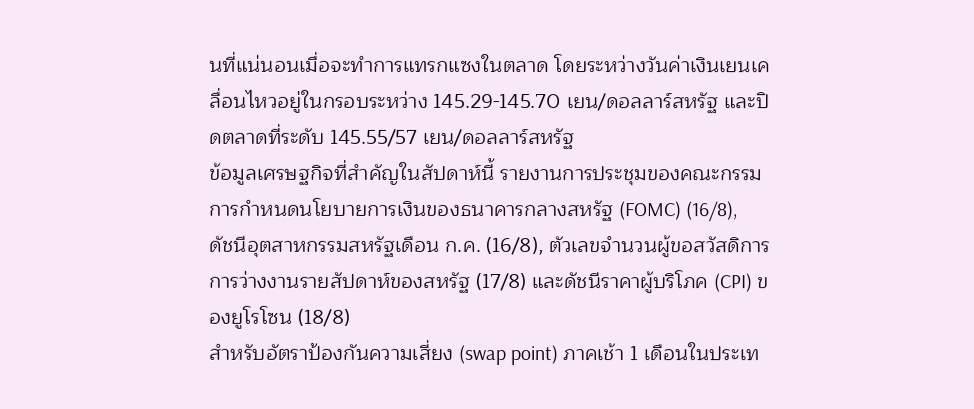นที่แน่นอนเมื่อจะทำการแทรกแซงในตลาด โดยระหว่างวันค่าเงินเยนเคลื่อนไหวอยู่ในกรอบระหว่าง 145.29-145.70 เยน/ดอลลาร์สหรัฐ และปิดตลาดที่ระดับ 145.55/57 เยน/ดอลลาร์สหรัฐ
ข้อมูลเศรษฐกิจที่สำคัญในสัปดาห์นี้ รายงานการประชุมของคณะกรรมการกำหนดนโยบายการเงินของธนาคารกลางสหรัฐ (FOMC) (16/8), ดัชนีอุตสาหกรรมสหรัฐเดือน ก.ค. (16/8), ตัวเลขจำนวนผู้ขอสวัสดิการการว่างงานรายสัปดาห์ของสหรัฐ (17/8) และดัชนีราคาผู้บริโภค (CPI) ของยูโรโซน (18/8)
สำหรับอัตราป้องกันความเสี่ยง (swap point) ภาคเช้า 1 เดือนในประเท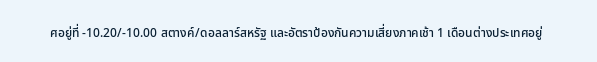ศอยู่ที่ -10.20/-10.00 สตางค์/ดอลลาร์สหรัฐ และอัตราป้องกันความเสี่ยงภาคเช้า 1 เดือนต่างประเทศอยู่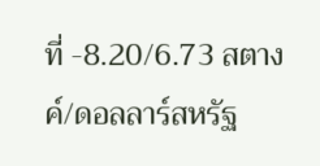ที่ -8.20/6.73 สตางค์/ดอลลาร์สหรัฐ